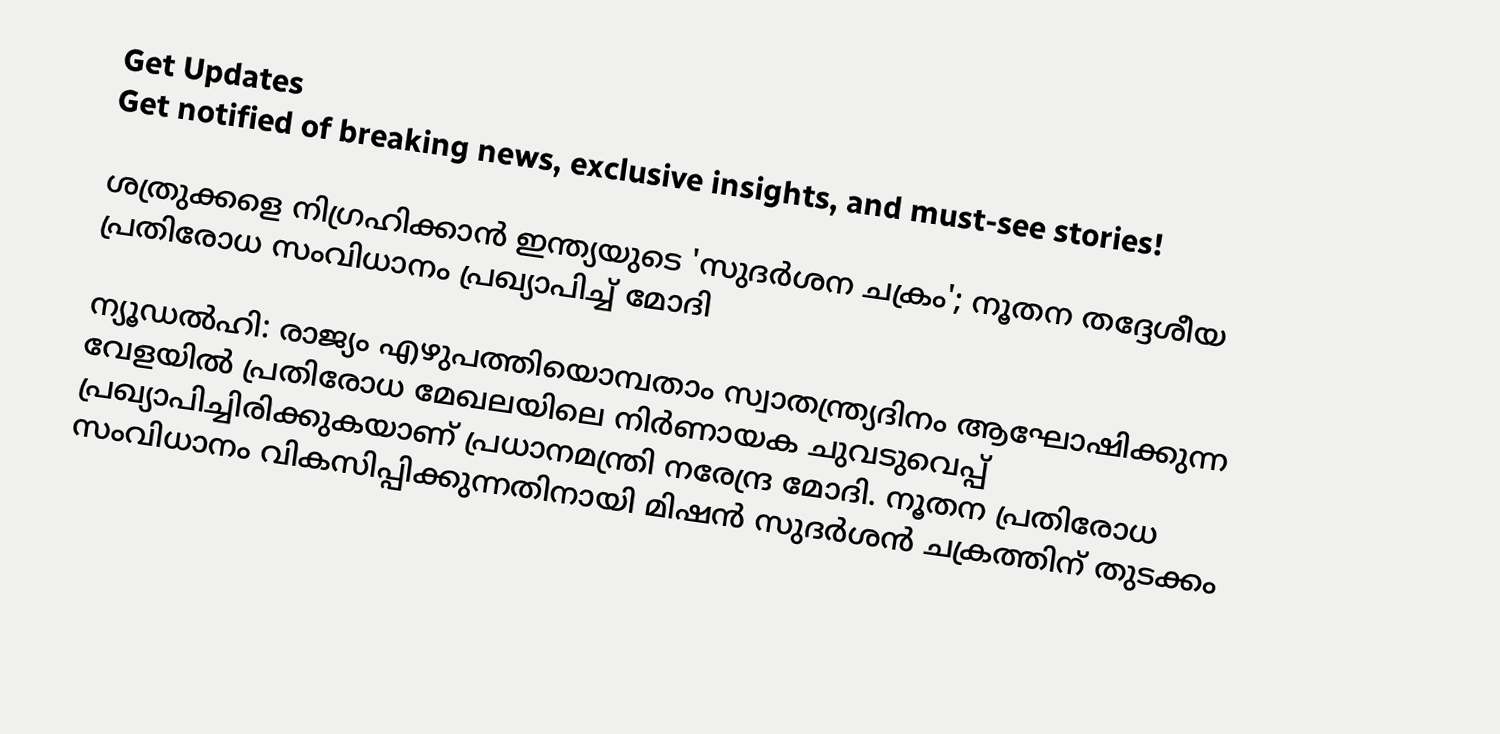Get Updates
Get notified of breaking news, exclusive insights, and must-see stories!

ശത്രുക്കളെ നിഗ്രഹിക്കാൻ ഇന്ത്യയുടെ 'സുദർശന ചക്രം'; നൂതന തദ്ദേശീയ പ്രതിരോധ സംവിധാനം പ്രഖ്യാപിച്ച് മോദി

ന്യൂഡൽഹി: രാജ്യം എഴുപത്തിയൊമ്പതാം സ്വാതന്ത്ര്യദിനം ആഘോഷിക്കുന്ന വേളയിൽ പ്രതിരോധ മേഖലയിലെ നിർണായക ചുവടുവെപ്പ് പ്രഖ്യാപിച്ചിരിക്കുകയാണ് പ്രധാനമന്ത്രി നരേന്ദ്ര മോദി. നൂതന പ്രതിരോധ സംവിധാനം വികസിപ്പിക്കുന്നതിനായി മിഷൻ സുദർശൻ ചക്രത്തിന് തുടക്കം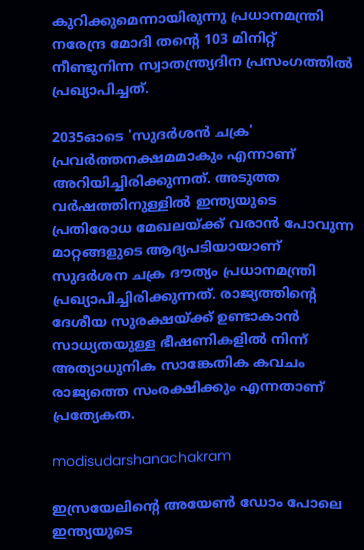കുറിക്കുമെന്നായിരുന്നു പ്രധാനമന്ത്രി നരേന്ദ്ര മോദി തന്റെ 103 മിനിറ്റ് നീണ്ടുനിന്ന സ്വാതന്ത്ര്യദിന പ്രസംഗത്തിൽ പ്രഖ്യാപിച്ചത്.

2035ഓടെ 'സുദർശൻ ചക്ര' പ്രവർത്തനക്ഷമമാകും എന്നാണ് അറിയിച്ചിരിക്കുന്നത്. അടുത്ത വർഷത്തിനുള്ളിൽ ഇന്ത്യയുടെ പ്രതിരോധ മേഖലയ്ക്ക് വരാൻ പോവുന്ന മാറ്റങ്ങളുടെ ആദ്യപടിയായാണ് സുദർശന ചക്ര ദൗത്യം പ്രധാനമന്ത്രി പ്രഖ്യാപിച്ചിരിക്കുന്നത്. രാജ്യത്തിന്റെ ദേശീയ സുരക്ഷയ്ക്ക് ഉണ്ടാകാൻ സാധ്യതയുള്ള ഭീഷണികളിൽ നിന്ന് അത്യാധുനിക സാങ്കേതിക കവചം രാജ്യത്തെ സംരക്ഷിക്കും എന്നതാണ് പ്രത്യേകത.

modisudarshanachakram

ഇസ്രയേലിന്റെ അയേൺ ഡോം പോലെ ഇന്ത്യയുടെ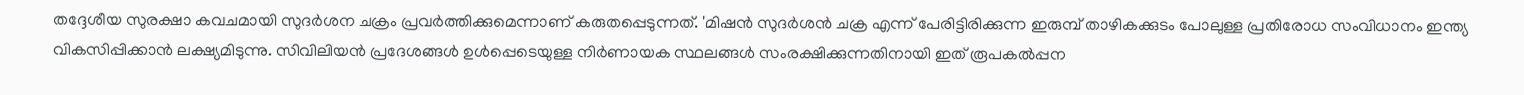തദ്ദേശീയ സുരക്ഷാ കവചമായി സുദർശന ചക്രം പ്രവർത്തിക്കുമെന്നാണ് കരുതപ്പെടുന്നത്. 'മിഷൻ സുദർശൻ ചക്ര എന്ന് പേരിട്ടിരിക്കുന്ന ഇരുമ്പ് താഴികക്കുടം പോലുള്ള പ്രതിരോധ സംവിധാനം ഇന്ത്യ വികസിപ്പിക്കാൻ ലക്ഷ്യമിടുന്നു. സിവിലിയൻ പ്രദേശങ്ങൾ ഉൾപ്പെടെയുള്ള നിർണായക സ്ഥലങ്ങൾ സംരക്ഷിക്കുന്നതിനായി ഇത് രൂപകൽപ്പന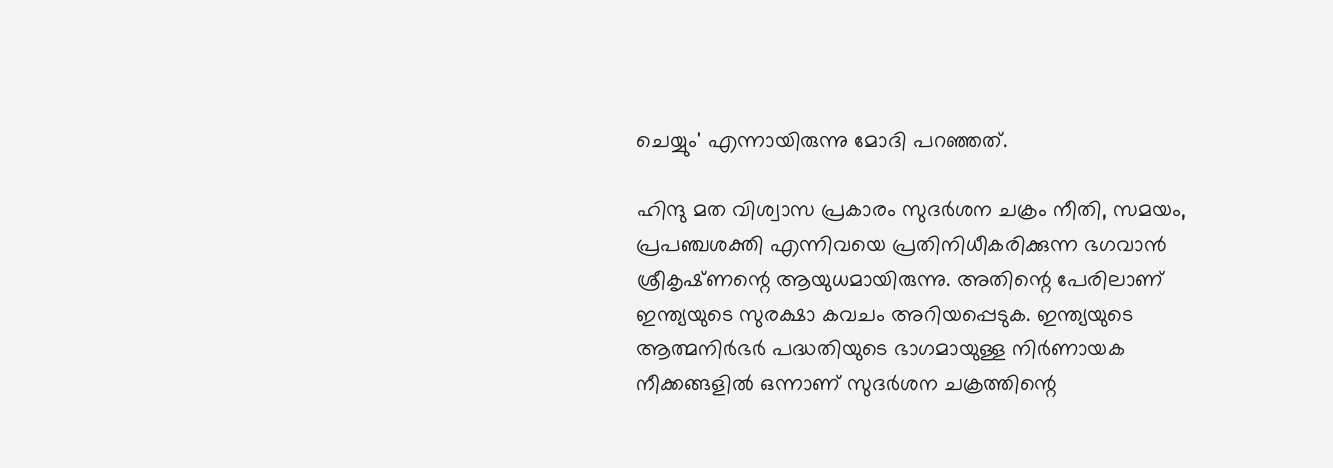ചെയ്യും' എന്നായിരുന്നു മോദി പറഞ്ഞത്.

ഹിന്ദു മത വിശ്വാസ പ്രകാരം സുദർശന ചക്രം നീതി, സമയം, പ്രപഞ്ചശക്തി എന്നിവയെ പ്രതിനിധീകരിക്കുന്ന ഭഗവാൻ ശ്രീകൃഷ്‌ണന്റെ ആയുധമായിരുന്നു. അതിന്റെ പേരിലാണ് ഇന്ത്യയുടെ സുരക്ഷാ കവചം അറിയപ്പെടുക. ഇന്ത്യയുടെ ആത്മനിർഭർ പദ്ധതിയുടെ ഭാഗമായുള്ള നിർണായക നീക്കങ്ങളിൽ ഒന്നാണ് സുദർശന ചക്രത്തിന്റെ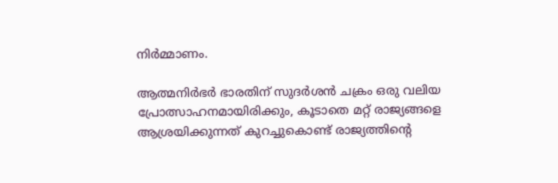നിർമ്മാണം.

ആത്മനിർഭർ ഭാരതിന് സുദർശൻ ചക്രം ഒരു വലിയ പ്രോത്സാഹനമായിരിക്കും, കൂടാതെ മറ്റ് രാജ്യങ്ങളെ ആശ്രയിക്കുന്നത് കുറച്ചുകൊണ്ട് രാജ്യത്തിന്റെ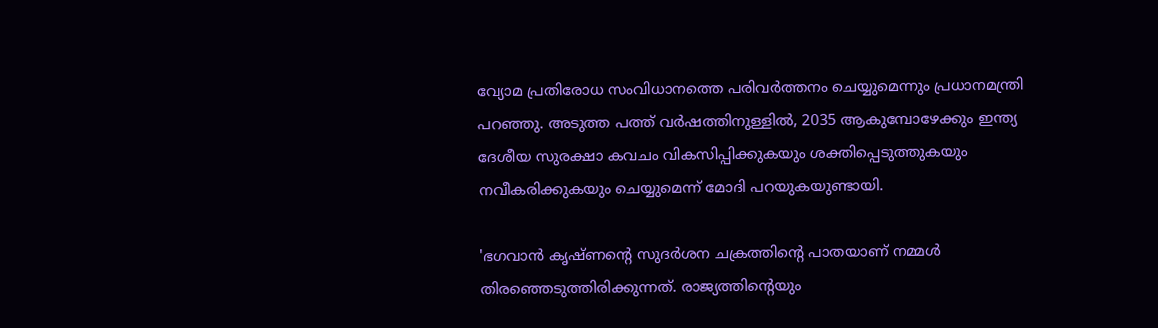വ്യോമ പ്രതിരോധ സംവിധാനത്തെ പരിവർത്തനം ചെയ്യുമെന്നും പ്രധാനമന്ത്രി പറഞ്ഞു. അടുത്ത പത്ത് വർഷത്തിനുള്ളിൽ, 2035 ആകുമ്പോഴേക്കും ഇന്ത്യ ദേശീയ സുരക്ഷാ കവചം വികസിപ്പിക്കുകയും ശക്തിപ്പെടുത്തുകയും നവീകരിക്കുകയും ചെയ്യുമെന്ന് മോദി പറയുകയുണ്ടായി.

'ഭഗവാൻ കൃഷ്‌ണന്റെ സുദർശന ചക്രത്തിന്റെ പാതയാണ് നമ്മൾ തിരഞ്ഞെടുത്തിരിക്കുന്നത്. രാജ്യത്തിന്റെയും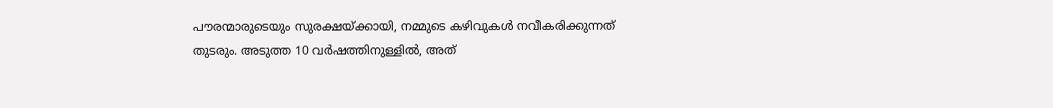പൗരന്മാരുടെയും സുരക്ഷയ്ക്കായി, നമ്മുടെ കഴിവുകൾ നവീകരിക്കുന്നത് തുടരും. അടുത്ത 10 വർഷത്തിനുള്ളിൽ, അത്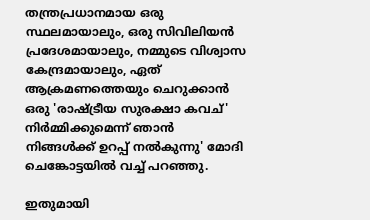തന്ത്രപ്രധാനമായ ഒരു സ്ഥലമായാലും, ഒരു സിവിലിയൻ പ്രദേശമായാലും, നമ്മുടെ വിശ്വാസ കേന്ദ്രമായാലും, ഏത് ആക്രമണത്തെയും ചെറുക്കാൻ ഒരു 'രാഷ്ട്രീയ സുരക്ഷാ കവച്' നിർമ്മിക്കുമെന്ന് ഞാൻ നിങ്ങൾക്ക് ഉറപ്പ് നൽകുന്നു' മോദി ചെങ്കോട്ടയിൽ വച്ച് പറഞ്ഞു.

ഇതുമായി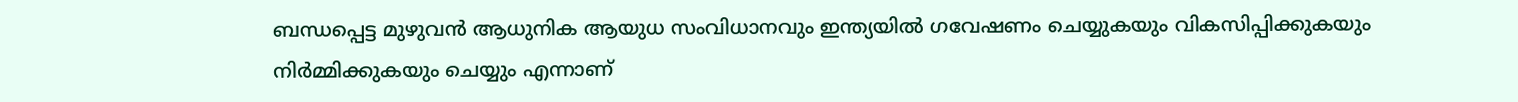ബന്ധപ്പെട്ട മുഴുവൻ ആധുനിക ആയുധ സംവിധാനവും ഇന്ത്യയിൽ ഗവേഷണം ചെയ്യുകയും വികസിപ്പിക്കുകയും നിർമ്മിക്കുകയും ചെയ്യും എന്നാണ്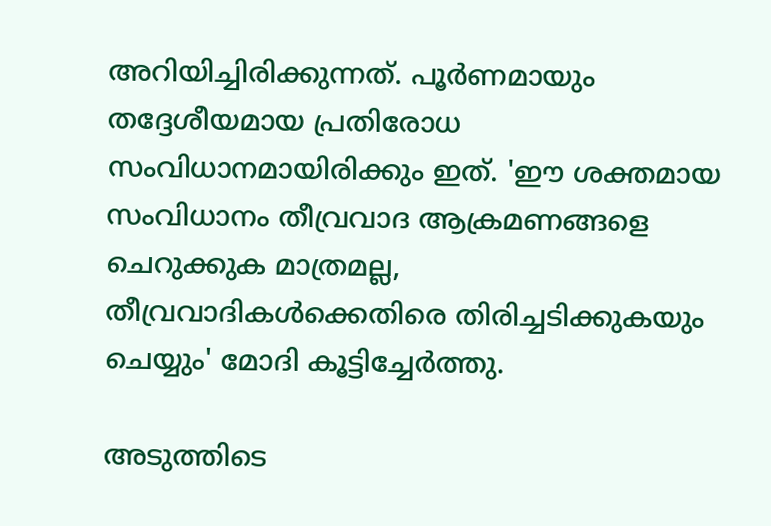അറിയിച്ചിരിക്കുന്നത്. പൂർണമായും തദ്ദേശീയമായ പ്രതിരോധ സംവിധാനമായിരിക്കും ഇത്. 'ഈ ശക്തമായ സംവിധാനം തീവ്രവാദ ആക്രമണങ്ങളെ ചെറുക്കുക മാത്രമല്ല, തീവ്രവാദികൾക്കെതിരെ തിരിച്ചടിക്കുകയും ചെയ്യും' മോദി കൂട്ടിച്ചേർത്തു.

അടുത്തിടെ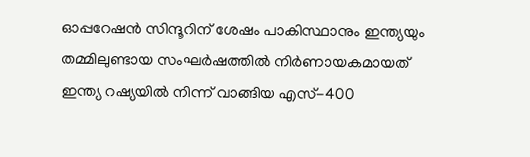ഓപ്പറേഷൻ സിന്ദൂറിന് ശേഷം പാകിസ്ഥാനും ഇന്ത്യയും തമ്മിലുണ്ടായ സംഘർഷത്തിൽ നിർണായകമായത് ഇന്ത്യ റഷ്യയിൽ നിന്ന് വാങ്ങിയ എസ്-400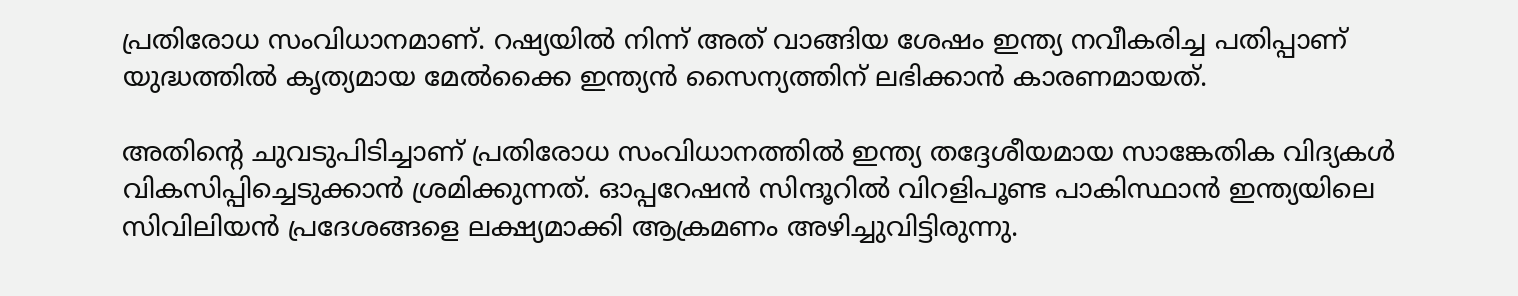പ്രതിരോധ സംവിധാനമാണ്. റഷ്യയിൽ നിന്ന് അത് വാങ്ങിയ ശേഷം ഇന്ത്യ നവീകരിച്ച പതിപ്പാണ് യുദ്ധത്തിൽ കൃത്യമായ മേൽക്കൈ ഇന്ത്യൻ സൈന്യത്തിന് ലഭിക്കാൻ കാരണമായത്.

അതിന്റെ ചുവടുപിടിച്ചാണ് പ്രതിരോധ സംവിധാനത്തിൽ ഇന്ത്യ തദ്ദേശീയമായ സാങ്കേതിക വിദ്യകൾ വികസിപ്പിച്ചെടുക്കാൻ ശ്രമിക്കുന്നത്. ഓപ്പറേഷൻ സിന്ദൂറിൽ വിറളിപൂണ്ട പാകിസ്ഥാൻ ഇന്ത്യയിലെ സിവിലിയൻ പ്രദേശങ്ങളെ ലക്ഷ്യമാക്കി ആക്രമണം അഴിച്ചുവിട്ടിരുന്നു.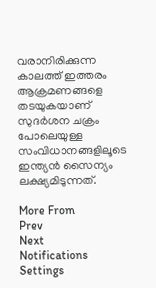വരാനിരിക്കുന്ന കാലത്ത് ഇത്തരം ആക്രമണങ്ങളെ തടയുകയാണ് സുദർശന ചക്രം പോലെയുള്ള സംവിധാനങ്ങളിലൂടെ ഇന്ത്യൻ സൈന്യം ലക്ഷ്യമിടുന്നത്.

More From
Prev
Next
Notifications
Settings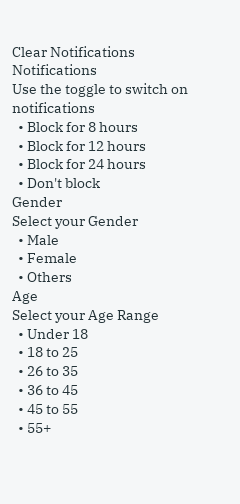Clear Notifications
Notifications
Use the toggle to switch on notifications
  • Block for 8 hours
  • Block for 12 hours
  • Block for 24 hours
  • Don't block
Gender
Select your Gender
  • Male
  • Female
  • Others
Age
Select your Age Range
  • Under 18
  • 18 to 25
  • 26 to 35
  • 36 to 45
  • 45 to 55
  • 55+